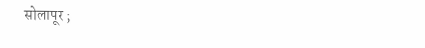सोलापूर ;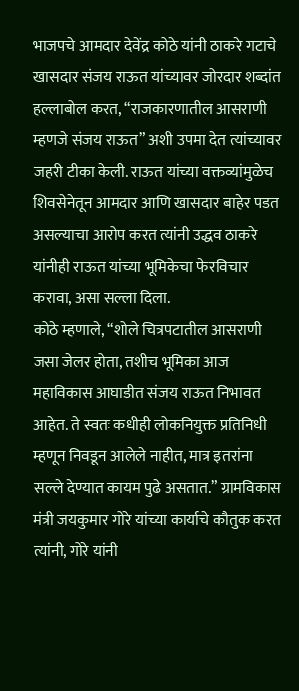भाजपचे आमदार देवेंद्र कोठे यांनी ठाकरे गटाचे खासदार संजय राऊत यांच्यावर जोरदार शब्दांत हल्लाबोल करत, “राजकारणातील आसराणी म्हणजे संजय राऊत” अशी उपमा देत त्यांच्यावर जहरी टीका केली. राऊत यांच्या वक्तव्यांमुळेच शिवसेनेतून आमदार आणि खासदार बाहेर पडत असल्याचा आरोप करत त्यांनी उद्धव ठाकरे यांनीही राऊत यांच्या भूमिकेचा फेरविचार करावा, असा सल्ला दिला.
कोठे म्हणाले, “शोले चित्रपटातील आसराणी जसा जेलर होता, तशीच भूमिका आज महाविकास आघाडीत संजय राऊत निभावत आहेत. ते स्वतः कधीही लोकनियुक्त प्रतिनिधी म्हणून निवडून आलेले नाहीत, मात्र इतरांना सल्ले देण्यात कायम पुढे असतात.” ग्रामविकास मंत्री जयकुमार गोरे यांच्या कार्याचे कौतुक करत त्यांनी, गोरे यांनी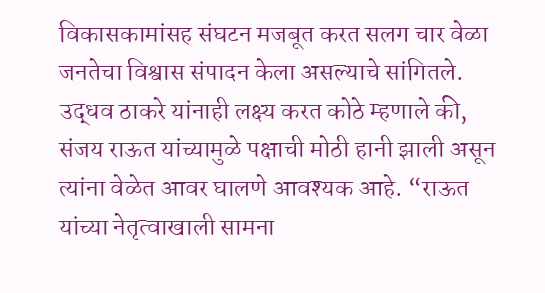विकासकामांसह संघटन मजबूत करत सलग चार वेळा जनतेचा विश्वास संपादन केला असल्याचे सांगितले. उद्धव ठाकरे यांनाही लक्ष्य करत कोठे म्हणाले की, संजय राऊत यांच्यामुळे पक्षाची मोठी हानी झाली असून त्यांना वेळेत आवर घालणे आवश्यक आहे. “राऊत यांच्या नेतृत्वाखाली सामना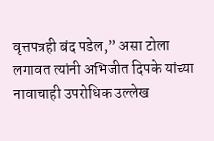वृत्तपत्रही बंद पडेल,” असा टोला लगावत त्यांनी अभिजीत दिपके यांच्या नावाचाही उपरोधिक उल्लेख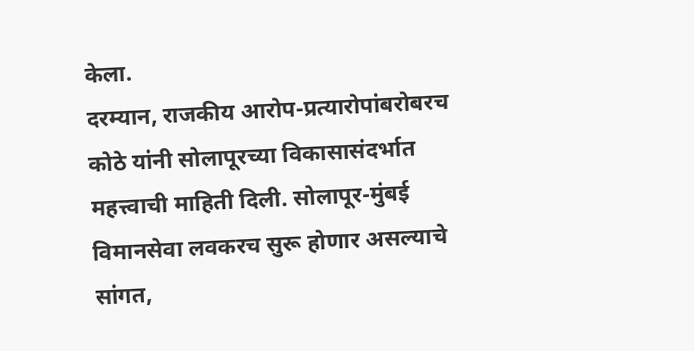केला.
दरम्यान, राजकीय आरोप-प्रत्यारोपांबरोबरच कोठे यांनी सोलापूरच्या विकासासंदर्भात महत्त्वाची माहिती दिली. सोलापूर-मुंबई विमानसेवा लवकरच सुरू होणार असल्याचे सांगत,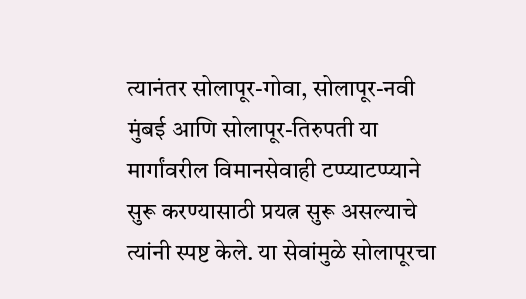त्यानंतर सोलापूर-गोवा, सोलापूर-नवी मुंबई आणि सोलापूर-तिरुपती या मार्गांवरील विमानसेवाही टप्प्याटप्प्याने सुरू करण्यासाठी प्रयत्न सुरू असल्याचे त्यांनी स्पष्ट केले. या सेवांमुळे सोलापूरचा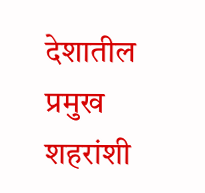देशातील प्रमुख शहरांशी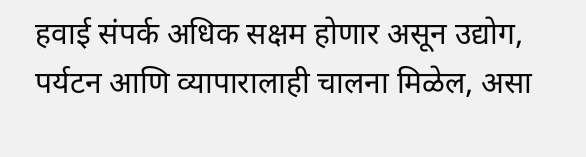हवाई संपर्क अधिक सक्षम होणार असून उद्योग, पर्यटन आणि व्यापारालाही चालना मिळेल, असा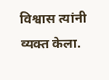विश्वास त्यांनी व्यक्त केला.